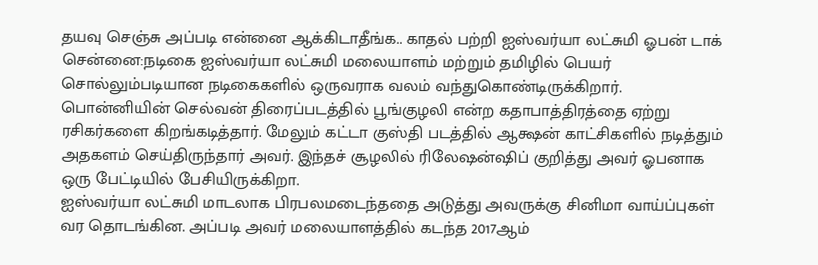தயவு செஞ்சு அப்படி என்னை ஆக்கிடாதீங்க.. காதல் பற்றி ஐஸ்வர்யா லட்சுமி ஓபன் டாக்
சென்னை:நடிகை ஐஸ்வர்யா லட்சுமி மலையாளம் மற்றும் தமிழில் பெயர் சொல்லும்படியான நடிகைகளில் ஒருவராக வலம் வந்துகொண்டிருக்கிறார். பொன்னியின் செல்வன் திரைப்படத்தில் பூங்குழலி என்ற கதாபாத்திரத்தை ஏற்று ரசிகர்களை கிறங்கடித்தார். மேலும் கட்டா குஸ்தி படத்தில் ஆக்ஷன் காட்சிகளில் நடித்தும் அதகளம் செய்திருந்தார் அவர். இந்தச் சூழலில் ரிலேஷன்ஷிப் குறித்து அவர் ஓபனாக ஒரு பேட்டியில் பேசியிருக்கிறா.
ஐஸ்வர்யா லட்சுமி மாடலாக பிரபலமடைந்ததை அடுத்து அவருக்கு சினிமா வாய்ப்புகள் வர தொடங்கின. அப்படி அவர் மலையாளத்தில் கடந்த 2017ஆம்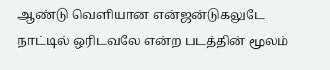ஆண்டு வெளியான என்ஜன்டுகலுடே நாட்டில் ஒரிடவலே என்ற படத்தின் மூலம்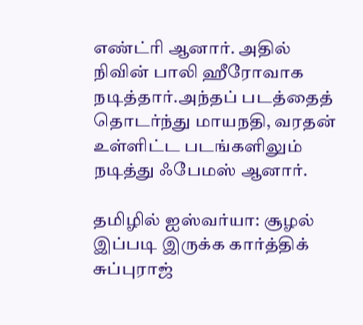எண்ட்ரி ஆனார். அதில் நிவின் பாலி ஹீரோவாக நடித்தார்.அந்தப் படத்தைத் தொடர்ந்து மாயநதி, வரதன் உள்ளிட்ட படங்களிலும் நடித்து ஃபேமஸ் ஆனார்.

தமிழில் ஐஸ்வர்யா: சூழல் இப்படி இருக்க கார்த்திக் சுப்புராஜ்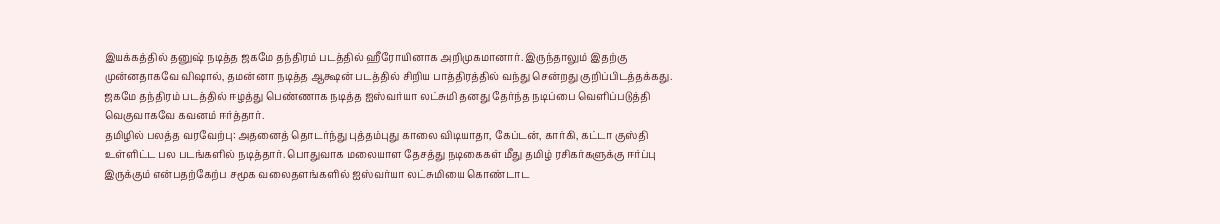இயக்கத்தில் தனுஷ் நடித்த ஜகமே தந்திரம் படத்தில் ஹீரோயினாக அறிமுகமானார். இருந்தாலும் இதற்கு முன்னதாகவே விஷால், தமன்னா நடித்த ஆக்ஷன் படத்தில் சிறிய பாத்திரத்தில் வந்து சென்றது குறிப்பிடத்தக்கது. ஜகமே தந்திரம் படத்தில் ஈழத்து பெண்ணாக நடித்த ஐஸ்வர்யா லட்சுமி தனது தேர்ந்த நடிப்பை வெளிப்படுத்தி வெகுவாகவே கவனம் ஈர்த்தார்.
தமிழில் பலத்த வரவேற்பு: அதனைத் தொடர்ந்து புத்தம்புது காலை விடியாதா, கேப்டன், கார்கி, கட்டா குஸ்தி உள்ளிட்ட பல படங்களில் நடித்தார். பொதுவாக மலையாள தேசத்து நடிகைகள் மீது தமிழ் ரசிகர்களுக்கு ஈர்ப்பு இருக்கும் என்பதற்கேற்ப சமூக வலைதளங்களில் ஐஸ்வர்யா லட்சுமியை கொண்டாட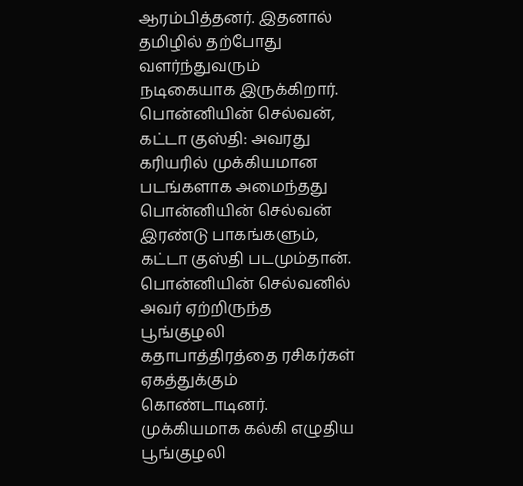ஆரம்பித்தனர். இதனால் தமிழில் தற்போது வளர்ந்துவரும் நடிகையாக இருக்கிறார்.
பொன்னியின் செல்வன், கட்டா குஸ்தி: அவரது கரியரில் முக்கியமான படங்களாக அமைந்தது பொன்னியின் செல்வன் இரண்டு பாகங்களும், கட்டா குஸ்தி படமும்தான். பொன்னியின் செல்வனில் அவர் ஏற்றிருந்த பூங்குழலி கதாபாத்திரத்தை ரசிகர்கள் ஏகத்துக்கும் கொண்டாடினர். முக்கியமாக கல்கி எழுதிய பூங்குழலி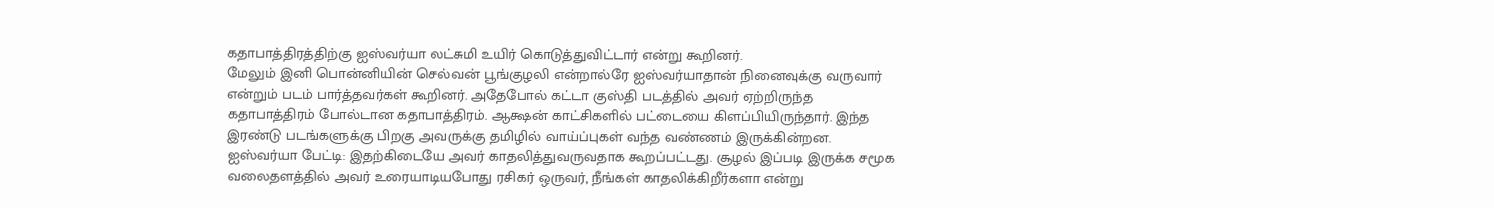கதாபாத்திரத்திற்கு ஐஸ்வர்யா லட்சுமி உயிர் கொடுத்துவிட்டார் என்று கூறினர்.
மேலும் இனி பொன்னியின் செல்வன் பூங்குழலி என்றால்ரே ஐஸ்வர்யாதான் நினைவுக்கு வருவார் என்றும் படம் பார்த்தவர்கள் கூறினர். அதேபோல் கட்டா குஸ்தி படத்தில் அவர் ஏற்றிருந்த கதாபாத்திரம் போல்டான கதாபாத்திரம். ஆக்ஷன் காட்சிகளில் பட்டையை கிளப்பியிருந்தார். இந்த இரண்டு படங்களுக்கு பிறகு அவருக்கு தமிழில் வாய்ப்புகள் வந்த வண்ணம் இருக்கின்றன.
ஐஸ்வர்யா பேட்டி: இதற்கிடையே அவர் காதலித்துவருவதாக கூறப்பட்டது. சூழல் இப்படி இருக்க சமூக வலைதளத்தில் அவர் உரையாடியபோது ரசிகர் ஒருவர், நீங்கள் காதலிக்கிறீர்களா என்று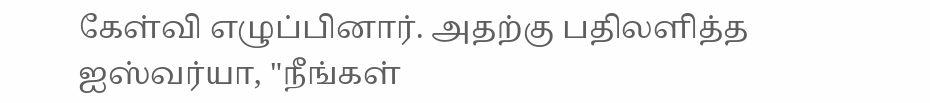கேள்வி எழுப்பினார். அதற்கு பதிலளித்த ஐஸ்வர்யா, "நீங்கள்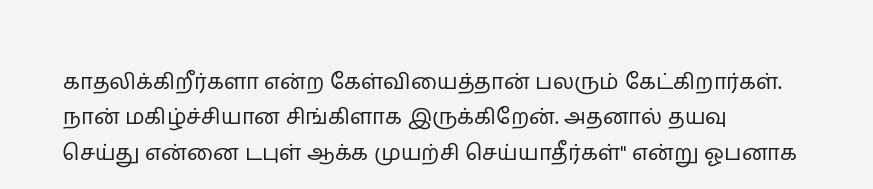காதலிக்கிறீர்களா என்ற கேள்வியைத்தான் பலரும் கேட்கிறார்கள். நான் மகிழ்ச்சியான சிங்கிளாக இருக்கிறேன். அதனால் தயவு செய்து என்னை டபுள் ஆக்க முயற்சி செய்யாதீர்கள்" என்று ஓபனாக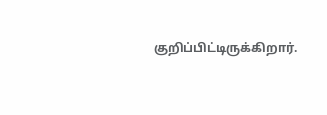குறிப்பிட்டிருக்கிறார்.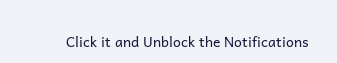Click it and Unblock the Notifications